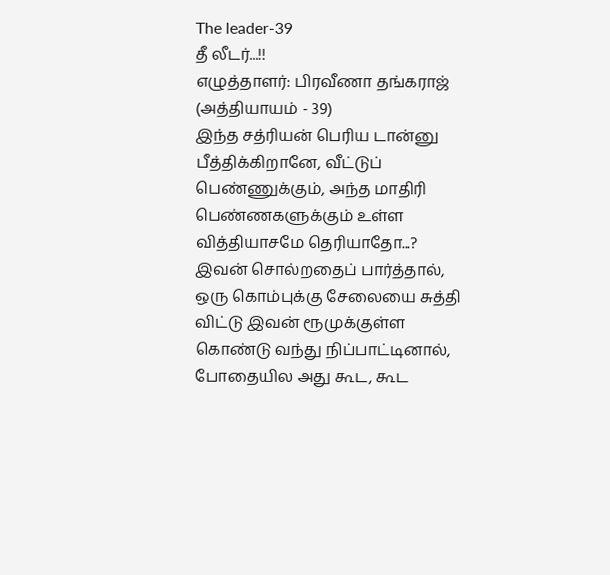The leader-39
தீ லீடர்...!!
எழுத்தாளர்: பிரவீணா தங்கராஜ்
(அத்தியாயம் - 39)
இந்த சத்ரியன் பெரிய டான்னு பீத்திக்கிறானே, வீட்டுப் பெண்ணுக்கும், அந்த மாதிரி பெண்ணகளுக்கும் உள்ள வித்தியாசமே தெரியாதோ...?
இவன் சொல்றதைப் பார்த்தால், ஒரு கொம்புக்கு சேலையை சுத்தி விட்டு இவன் ரூமுக்குள்ள கொண்டு வந்து நிப்பாட்டினால், போதையில அது கூட, கூட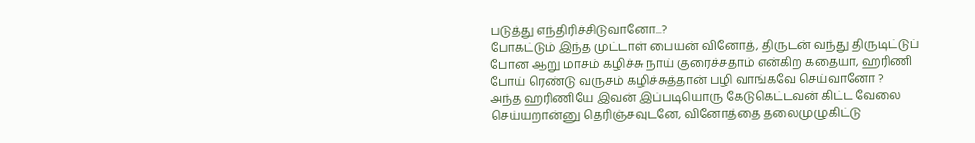படுத்து எந்திரிச்சிடுவானோ...?
போகட்டும் இந்த முட்டாள் பையன் வினோத், திருடன் வந்து திருடிட்டுப் போன ஆறு மாசம் கழிச்சு நாய் குரைச்சதாம் என்கிற கதையா, ஹரிணி போய் ரெண்டு வருசம் கழிச்சுத்தான் பழி வாங்கவே செய்வானோ ?
அந்த ஹரிணியே இவன் இப்படியொரு கேடுகெட்டவன் கிட்ட வேலை செய்யறான்னு தெரிஞ்சவுடனே, வினோத்தை தலைமுழுகிட்டு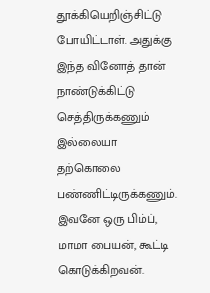தூக்கியெறிஞ்சிட்டு போயிட்டாள். அதுக்கு இந்த வினோத் தான் நாண்டுக்கிட்டு செத்திருக்கணும் இல்லையா தற்கொலை பண்ணிட்டிருக்கணும். இவனே ஒரு பிம்ப், மாமா பையன், கூட்டி கொடுக்கிறவன்.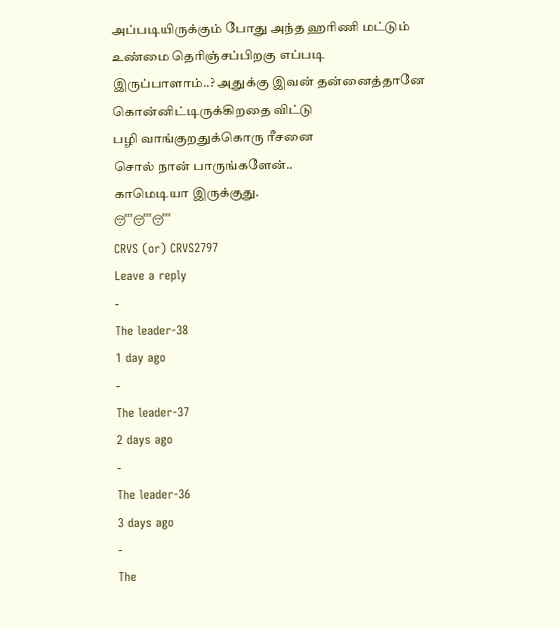அப்படியிருக்கும் போது அந்த ஹரிணி மட்டும் உண்மை தெரிஞ்சப்பிறகு எப்படி இருப்பாளாம்..? அதுக்கு இவன் தன்னைத்தானே கொன்னிட்டிருக்கிறதை விட்டு
பழி வாங்குறதுக்கொரு ரீசனை
சொல் நான் பாருங்களேன்..
காமெடியா இருக்குது.
😴😴😴
CRVS (or) CRVS2797
Leave a reply
-
The leader-38
1 day ago
-
The leader-37
2 days ago
-
The leader-36
3 days ago
-
The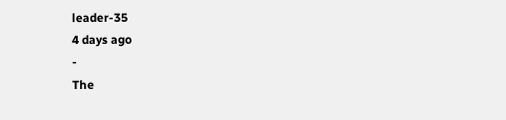leader-35
4 days ago
-
The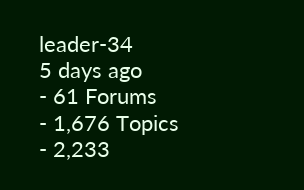leader-34
5 days ago
- 61 Forums
- 1,676 Topics
- 2,233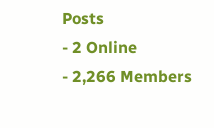Posts
- 2 Online
- 2,266 Members